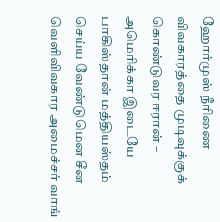ஹோர்முஸ் நீரிணை விவகாரத்தை முடிவுக்குக் கொண்டுவர ஈரான் – அமெரிக்கா இடையே பாகிஸ்தான் மத்தியஸ்தம் செய்ய வேண்டுமென சீன வெளிவிவகார அமைச்சர் வாங்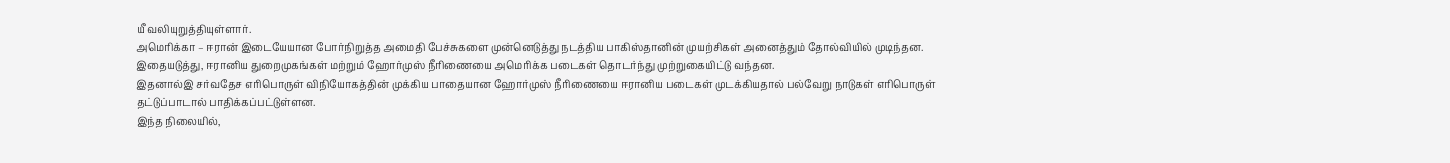யீ வலியுறுத்தியுள்ளார்.
அமெரிக்கா – ஈரான் இடையேயான போர்நிறுத்த அமைதி பேச்சுகளை முன்னெடுத்து நடத்திய பாகிஸ்தானின் முயற்சிகள் அனைத்தும் தோல்வியில் முடிந்தன. இதையடுத்து, ஈரானிய துறைமுகங்கள் மற்றும் ஹோர்முஸ் நீரிணையை அமெரிக்க படைகள் தொடர்ந்து முற்றுகையிட்டு வந்தன.
இதனால்இ சர்வதேச எரிபொருள் விநியோகத்தின் முக்கிய பாதையான ஹோர்முஸ் நீரிணையை ஈரானிய படைகள் முடக்கியதால் பல்வேறு நாடுகள் எரிபொருள் தட்டுப்பாடால் பாதிக்கப்பட்டுள்ளன.
இந்த நிலையில்,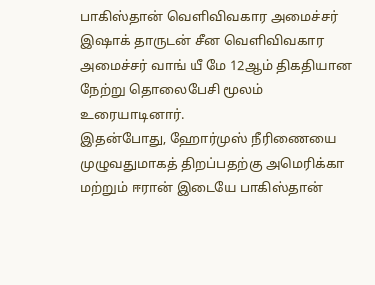பாகிஸ்தான் வெளிவிவகார அமைச்சர் இஷாக் தாருடன் சீன வெளிவிவகார அமைச்சர் வாங் யீ மே 12ஆம் திகதியான நேற்று தொலைபேசி மூலம் உரையாடினார்.
இதன்போது, ஹோர்முஸ் நீரிணையை முழுவதுமாகத் திறப்பதற்கு அமெரிக்கா மற்றும் ஈரான் இடையே பாகிஸ்தான்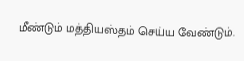மீண்டும் மத்தியஸ்தம் செய்ய வேண்டும்.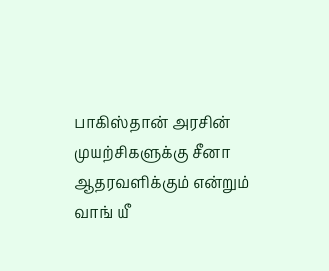பாகிஸ்தான் அரசின் முயற்சிகளுக்கு சீனா ஆதரவளிக்கும் என்றும் வாங் யீ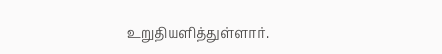உறுதியளித்துள்ளார்.